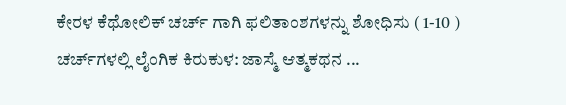ಕೇರಳ ಕೆಥೋಲಿಕ್ ಚರ್ಚ್ ಗಾಗಿ ಫಲಿತಾಂಶಗಳನ್ನು ಶೋಧಿಸು ( 1-10 )
ಚರ್ಚ್‌‌ಗಳಲ್ಲಿ ಲೈಂಗಿಕ ಕಿರುಕುಳ: ಜಾಸ್ಮೆ ಆತ್ಮಕಥನ ...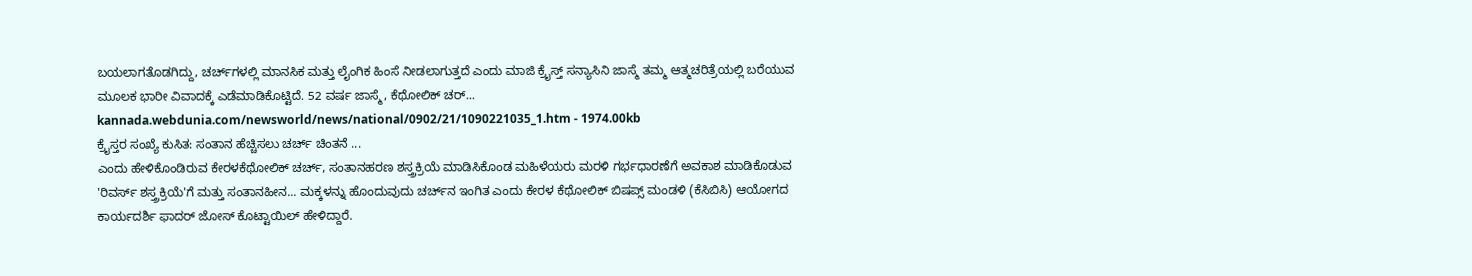ಬಯಲಾಗತೊಡಗಿದ್ದು, ಚರ್ಚ್‌ಗಳಲ್ಲಿ ಮಾನಸಿಕ ಮತ್ತು ಲೈಂಗಿಕ ಹಿಂಸೆ ನೀಡಲಾಗುತ್ತದೆ ಎಂದು ಮಾಜಿ ಕ್ರೈಸ್ತ್ ಸನ್ಯಾಸಿನಿ ಜಾಸ್ಮೆ ತಮ್ಮ ಆತ್ಮಚರಿತ್ರೆಯಲ್ಲಿ ಬರೆಯುವ ಮೂಲಕ ಭಾರೀ ವಿವಾದಕ್ಕೆ ಎಡೆಮಾಡಿಕೊಟ್ಟಿದೆ. 52 ವರ್ಷ ಜಾಸ್ಮೆ, ಕೆಥೋಲಿಕ್ ಚರ್...
kannada.webdunia.com/newsworld/news/national/0902/21/1090221035_1.htm - 1974.00kb
ಕ್ರೈಸ್ತರ ಸಂಖ್ಯೆ ಕುಸಿತ: ಸಂತಾನ ಹೆಚ್ಚಿಸಲು ಚರ್ಚ್ ಚಿಂತನೆ ...
ಎಂದು ಹೇಳಿಕೊಂಡಿರುವ ಕೇರಳಕೆಥೋಲಿಕ್ ಚರ್ಚ್, ಸಂತಾನಹರಣ ಶಸ್ತ್ರಕ್ರಿಯೆ ಮಾಡಿಸಿಕೊಂಡ ಮಹಿಳೆಯರು ಮರಳಿ ಗರ್ಭಧಾರಣೆಗೆ ಅವಕಾಶ ಮಾಡಿಕೊಡುವ 'ರಿವರ್ಸ್ ಶಸ್ತ್ರಕ್ರಿಯೆ'ಗೆ ಮತ್ತು ಸಂತಾನಹೀನ... ಮಕ್ಕಳನ್ನು ಹೊಂದುವುದು ಚರ್ಚ್‌ನ ಇಂಗಿತ ಎಂದು ಕೇರಳ ಕೆಥೋಲಿಕ್ ಬಿಷಪ್ಸ್ ಮಂಡಳಿ (ಕೆಸಿಬಿಸಿ) ಆಯೋಗದ ಕಾರ್ಯದರ್ಶಿ ಫಾದರ್ ಜೋಸ್ ಕೊಟ್ಟಾಯಿಲ್ ಹೇಳಿದ್ದಾರೆ.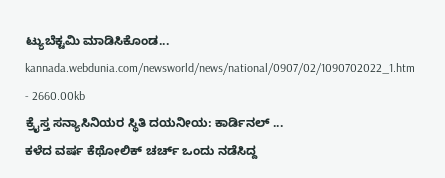ಟ್ಯುಬೆಕ್ಟಮಿ ಮಾಡಿಸಿಕೊಂಡ...
kannada.webdunia.com/newsworld/news/national/0907/02/1090702022_1.htm - 2660.00kb
ಕ್ರೈಸ್ತ ಸನ್ಯಾಸಿನಿಯರ ಸ್ಥಿತಿ ದಯನೀಯ: ಕಾರ್ಡಿನಲ್ ...
ಕಳೆದ ವರ್ಷ ಕೆಥೋಲಿಕ್ ಚರ್ಚ್ ಒಂದು ನಡೆಸಿದ್ದ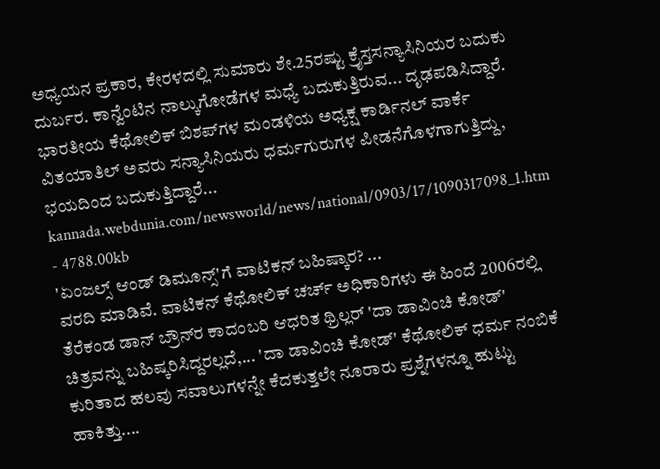ಅಧ್ಯಯನ ಪ್ರಕಾರ, ಕೇರಳದಲ್ಲಿ ಸುಮಾರು ಶೇ.25ರಷ್ಟು ಕ್ರೈಸ್ತಸನ್ಯಾಸಿನಿಯರ ಬದುಕು ದುರ್ಬರ. ಕಾನ್ವೆಂಟಿನ ನಾಲ್ಕುಗೋಡೆಗಳ ಮಧ್ಯೆ ಬದುಕುತ್ತಿರುವ... ದೃಢಪಡಿಸಿದ್ದಾರೆ. ಭಾರತೀಯ ಕೆಥೋಲಿಕ್ ಬಿಶಪ್‌ಗಳ ಮಂಡಳಿಯ ಅಧ್ಯಕ್ಷ ಕಾರ್ಡಿನಲ್ ವಾರ್ಕೆ ವಿತಯಾತಿಲ್ ಅವರು ಸನ್ಯಾಸಿನಿಯರು ಧರ್ಮಗುರುಗಳ ಪೀಡನೆಗೊಳಗಾಗುತ್ತಿದ್ದು, ಭಯದಿಂದ ಬದುಕುತ್ತಿದ್ದಾರೆ...
kannada.webdunia.com/newsworld/news/national/0903/17/1090317098_1.htm - 4788.00kb
'ಏಂಜಲ್ಸ್ ಆಂಡ್ ಡಿಮ‌ೂನ್ಸ್'ಗೆ ವಾಟಿಕನ್ ಬಹಿಷ್ಕಾರ? ...
ವರದಿ ಮಾಡಿವೆ. ವಾಟಿಕನ್ ಕೆಥೋಲಿಕ್ ಚರ್ಚ್ ಅಧಿಕಾರಿಗಳು ಈ ಹಿಂದೆ 2006ರಲ್ಲಿ ತೆರೆಕಂಡ ಡಾನ್ ಬ್ರೌನ್‌ರ ಕಾದಂಬರಿ ಆಧರಿತ ಥ್ರಿಲ್ಲರ್ 'ದಾ ಡಾವಿಂಚಿ ಕೋಡ್‌' ಚಿತ್ರವನ್ನು ಬಹಿಷ್ಕರಿಸಿದ್ದರಲ್ಲದೆ,... 'ದಾ ಡಾವಿಂಚಿ ಕೋಡ್' ಕೆಥೋಲಿಕ್ ಧರ್ಮ ನಂಬಿಕೆ ಕುರಿತಾದ ಹಲವು ಸವಾಲುಗಳನ್ನೇ ಕೆದಕುತ್ತಲೇ ನೂರಾರು ಪ್ರಶ್ನೆಗಳನ್ನೂ ಹುಟ್ಟು ಹಾಕಿತ್ತು....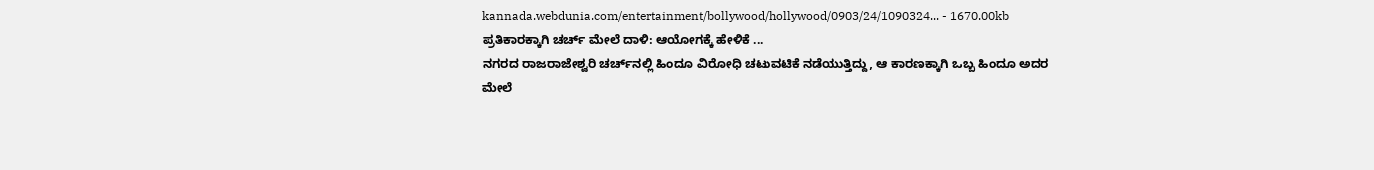kannada.webdunia.com/entertainment/bollywood/hollywood/0903/24/1090324... - 1670.00kb
ಪ್ರತಿಕಾರಕ್ಕಾಗಿ ಚರ್ಚ್ ಮೇಲೆ ದಾಳಿ: ಆಯೋಗಕ್ಕೆ ಹೇಳಿಕೆ ...
ನಗರದ ರಾಜರಾಜೇಶ್ವರಿ ಚರ್ಚ್‌‌ನಲ್ಲಿ ಹಿಂದೂ ವಿರೋಧಿ ಚಟುವಟಿಕೆ ನಡೆಯುತ್ತಿದ್ದು, ಆ ಕಾರಣಕ್ಕಾಗಿ ಒಬ್ಬ ಹಿಂದೂ ಅದರ ಮೇಲೆ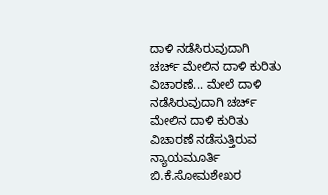ದಾಳಿ ನಡೆಸಿರುವುದಾಗಿ ಚರ್ಚ್ ಮೇಲಿನ ದಾಳಿ ಕುರಿತು ವಿಚಾರಣೆ... ಮೇಲೆ ದಾಳಿ ನಡೆಸಿರುವುದಾಗಿ ಚರ್ಚ್ ಮೇಲಿನ ದಾಳಿ ಕುರಿತು ವಿಚಾರಣೆ ನಡೆಸುತ್ತಿರುವ ನ್ಯಾಯಮೂರ್ತಿ ಬಿ.ಕೆ.ಸೋಮಶೇಖರ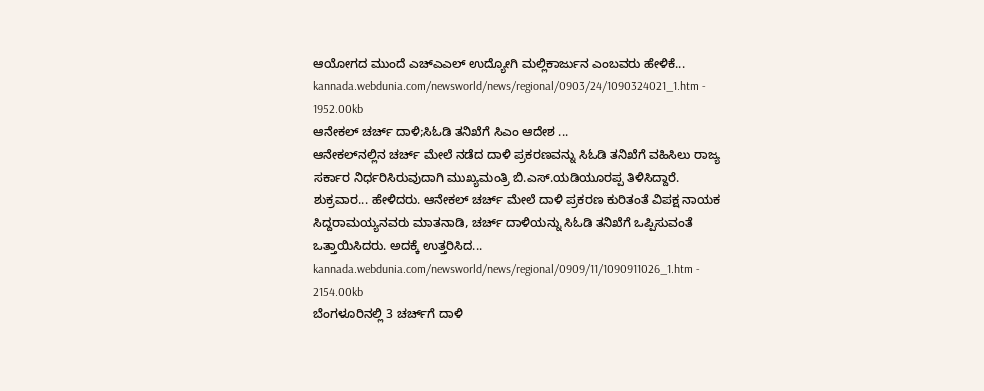ಆಯೋಗದ ಮುಂದೆ ಎಚ್‌ಎಎಲ್ ಉದ್ಯೋಗಿ ಮಲ್ಲಿಕಾರ್ಜುನ ಎಂಬವರು ಹೇಳಿಕೆ...
kannada.webdunia.com/newsworld/news/regional/0903/24/1090324021_1.htm - 1952.00kb
ಆನೇಕಲ್ ಚರ್ಚ್ ದಾಳಿ;ಸಿಓಡಿ ತನಿಖೆಗೆ ಸಿಎಂ ಆದೇಶ ...
ಆನೇಕಲ್‌ನಲ್ಲಿನ ಚರ್ಚ್ ಮೇಲೆ ನಡೆದ ದಾಳಿ ಪ್ರಕರಣವನ್ನು ಸಿಓಡಿ ತನಿಖೆಗೆ ವಹಿಸಿಲು ರಾಜ್ಯ ಸರ್ಕಾರ ನಿರ್ಧರಿಸಿರುವುದಾಗಿ ಮುಖ್ಯಮಂತ್ರಿ ಬಿ.ಎಸ್.ಯಡಿಯೂರಪ್ಪ ತಿಳಿಸಿದ್ದಾರೆ. ಶುಕ್ರವಾರ... ಹೇಳಿದರು. ಆನೇಕಲ್ ಚರ್ಚ್ ಮೇಲೆ ದಾಳಿ ಪ್ರಕರಣ ಕುರಿತಂತೆ ವಿಪಕ್ಷ ನಾಯಕ ಸಿದ್ದರಾಮಯ್ಯನವರು ಮಾತನಾಡಿ, ಚರ್ಚ್ ದಾಳಿಯನ್ನು ಸಿಓಡಿ ತನಿಖೆಗೆ ಒಪ್ಪಿಸುವಂತೆ ಒತ್ತಾಯಿಸಿದರು. ಅದಕ್ಕೆ ಉತ್ತರಿಸಿದ...
kannada.webdunia.com/newsworld/news/regional/0909/11/1090911026_1.htm - 2154.00kb
ಬೆಂಗಳೂರಿನಲ್ಲಿ 3 ಚರ್ಚ್‌ಗೆ ದಾಳಿ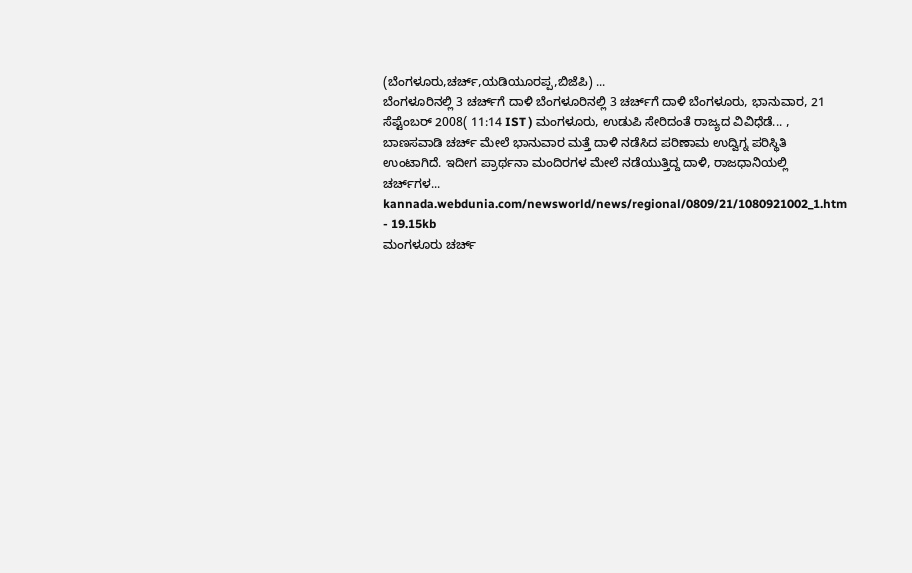(ಬೆಂಗಳೂರು,ಚರ್ಚ್,ಯಡಿಯೂರಪ್ಪ,ಬಿಜೆಪಿ) ...
ಬೆಂಗಳೂರಿನಲ್ಲಿ 3 ಚರ್ಚ್‌ಗೆ ದಾಳಿ ಬೆಂಗಳೂರಿನಲ್ಲಿ 3 ಚರ್ಚ್‌ಗೆ ದಾಳಿ ಬೆಂಗಳೂರು, ಭಾನುವಾರ, 21 ಸೆಪ್ಟೆಂಬರ್ 2008( 11:14 IST ) ಮಂಗಳೂರು, ಉಡುಪಿ ಸೇರಿದಂತೆ ರಾಜ್ಯದ ವಿವಿಧೆಡೆ... , ಬಾಣಸವಾಡಿ ಚರ್ಚ್ ಮೇಲೆ ಭಾನುವಾರ ಮತ್ತೆ ದಾಳಿ ನಡೆಸಿದ ಪರಿಣಾಮ ಉದ್ವಿಗ್ನ ಪರಿಸ್ಥಿತಿ ಉಂಟಾಗಿದೆ. ಇದೀಗ ಪ್ರಾರ್ಥನಾ ಮಂದಿರಗಳ ಮೇಲೆ ನಡೆಯುತ್ತಿದ್ದ ದಾಳಿ, ರಾಜಧಾನಿಯಲ್ಲಿ ಚರ್ಚ್‌ಗಳ...
kannada.webdunia.com/newsworld/news/regional/0809/21/1080921002_1.htm - 19.15kb
ಮಂಗಳೂರು ಚರ್ಚ್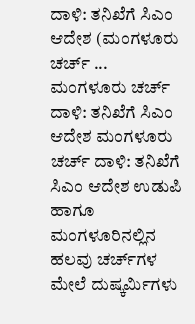ದಾಳಿ: ತನಿಖೆಗೆ ಸಿಎಂ ಆದೇಶ (ಮಂಗಳೂರು ಚರ್ಚ್ ...
ಮಂಗಳೂರು ಚರ್ಚ್ ದಾಳಿ: ತನಿಖೆಗೆ ಸಿಎಂ ಆದೇಶ ಮಂಗಳೂರು ಚರ್ಚ್ ದಾಳಿ: ತನಿಖೆಗೆ ಸಿಎಂ ಆದೇಶ ಉಡುಪಿ ಹಾಗೂ ಮಂಗಳೂರಿನಲ್ಲಿನ ಹಲವು ಚರ್ಚ್‌ಗಳ ಮೇಲೆ ದುಷ್ಕರ್ಮಿಗಳು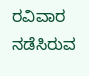ರವಿವಾರ ನಡೆಸಿರುವ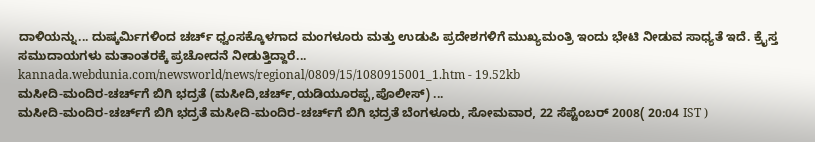ದಾಳಿಯನ್ನು... ದುಷ್ಕರ್ಮಿಗಳಿಂದ ಚರ್ಚ್ ಧ್ವಂಸಕ್ಕೊಳಗಾದ ಮಂಗಳೂರು ಮತ್ತು ಉಡುಪಿ ಪ್ರದೇಶಗಳಿಗೆ ಮುಖ್ಯಮಂತ್ರಿ ಇಂದು ಭೇಟಿ ನೀಡುವ ಸಾಧ್ಯತೆ ಇದೆ. ಕ್ರೈಸ್ತ ಸಮುದಾಯಗಳು ಮತಾಂತರಕ್ಕೆ ಪ್ರಚೋದನೆ ನೀಡುತ್ತಿದ್ದಾರೆ...
kannada.webdunia.com/newsworld/news/regional/0809/15/1080915001_1.htm - 19.52kb
ಮಸೀದಿ-ಮಂದಿರ-ಚರ್ಚ್‌ಗೆ ಬಿಗಿ ಭದ್ರತೆ (ಮಸೀದಿ,ಚರ್ಚ್,ಯಡಿಯೂರಪ್ಪ,ಪೊಲೀಸ್) ...
ಮಸೀದಿ-ಮಂದಿರ-ಚರ್ಚ್‌ಗೆ ಬಿಗಿ ಭದ್ರತೆ ಮಸೀದಿ-ಮಂದಿರ-ಚರ್ಚ್‌ಗೆ ಬಿಗಿ ಭದ್ರತೆ ಬೆಂಗಳೂರು, ಸೋಮವಾರ, 22 ಸೆಪ್ಟೆಂಬರ್ 2008( 20:04 IST )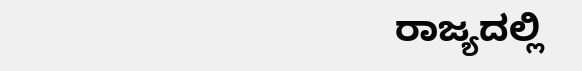ರಾಜ್ಯದಲ್ಲಿ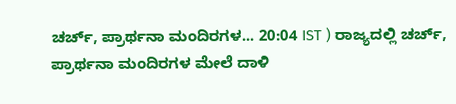ಚರ್ಚ್, ಪ್ರಾರ್ಥನಾ ಮಂದಿರಗಳ... 20:04 IST ) ರಾಜ್ಯದಲ್ಲಿ ಚರ್ಚ್, ಪ್ರಾರ್ಥನಾ ಮಂದಿರಗಳ ಮೇಲೆ ದಾಳಿ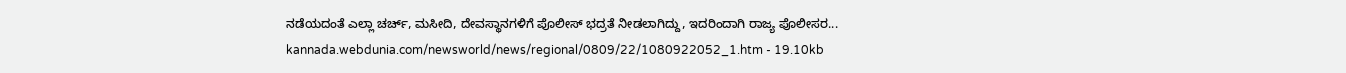ನಡೆಯದಂತೆ ಎಲ್ಲಾ ಚರ್ಚ್, ಮಸೀದಿ, ದೇವಸ್ಥಾನಗಳಿಗೆ ಪೊಲೀಸ್ ಭದ್ರತೆ ನೀಡಲಾಗಿದ್ದು, ಇದರಿಂದಾಗಿ ರಾಜ್ಯ ಪೊಲೀಸರ...
kannada.webdunia.com/newsworld/news/regional/0809/22/1080922052_1.htm - 19.10kb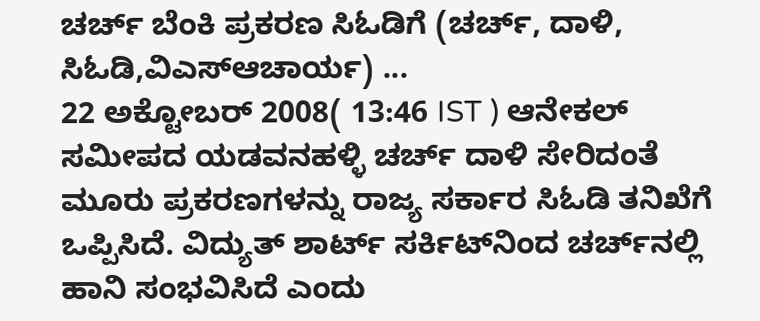ಚರ್ಚ್‌‌‌ ಬೆಂಕಿ ಪ್ರಕರಣ ಸಿಓಡಿಗೆ (ಚರ್ಚ್, ದಾಳಿ, ಸಿಓಡಿ,ವಿಎಸ್ಆಚಾರ್ಯ) ...
22 ಅಕ್ಟೋಬರ್ 2008( 13:46 IST ) ಆನೇಕಲ್ ಸಮೀಪದ ಯಡವನಹಳ್ಳಿ ಚರ್ಚ್ ದಾಳಿ ಸೇರಿದಂತೆ ಮೂರು ಪ್ರಕರಣಗಳನ್ನು ರಾಜ್ಯ ಸರ್ಕಾರ ಸಿಓಡಿ ತನಿಖೆಗೆ ಒಪ್ಪಿಸಿದೆ. ವಿದ್ಯುತ್ ಶಾರ್ಟ್ ಸರ್ಕಿಟ್‌‌ನಿಂದ ಚರ್ಚ್‌‌ನಲ್ಲಿ ಹಾನಿ ಸಂಭವಿಸಿದೆ ಎಂದು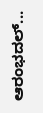ಆರಂಭದಲ್...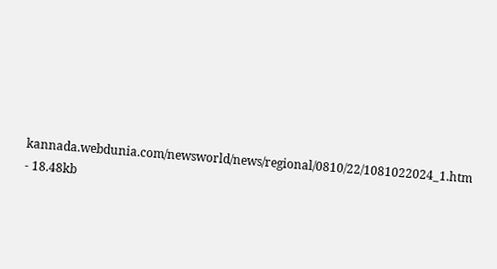kannada.webdunia.com/newsworld/news/regional/0810/22/1081022024_1.htm - 18.48kb